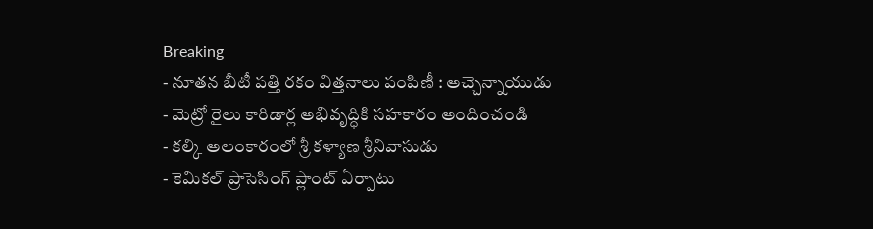Breaking
- నూతన బీటీ పత్తి రకం విత్తనాలు పంపిణీ : అచ్చెన్నాయుడు
- మెట్రో రైలు కారిడార్ల అభివృద్ధికి సహకారం అందించండి
- కల్కి అలంకారంలో శ్రీ కళ్యాణ శ్రీనివాసుడు
- కెమికల్ ప్రాసెసింగ్ ప్లాంట్ ఏర్పాటు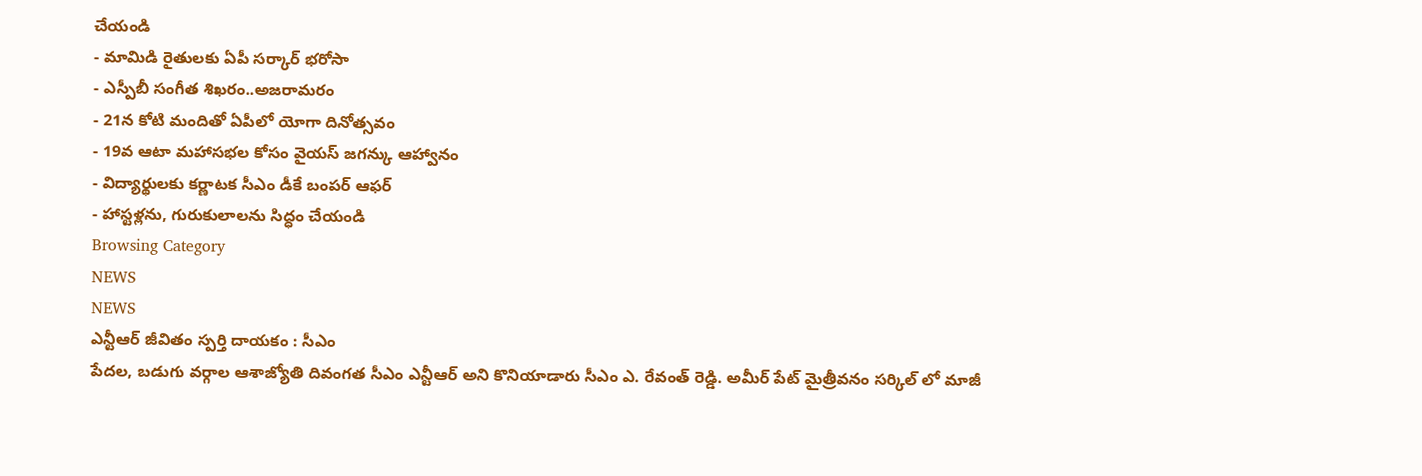చేయండి
- మామిడి రైతులకు ఏపీ సర్కార్ భరోసా
- ఎస్పీబీ సంగీత శిఖరం..అజరామరం
- 21న కోటి మందితో ఏపీలో యోగా దినోత్సవం
- 19వ ఆటా మహాసభల కోసం వైయస్ జగన్కు ఆహ్వానం
- విద్యార్థులకు కర్ణాటక సీఎం డీకే బంపర్ ఆఫర్
- హాస్టళ్లను, గురుకులాలను సిద్ధం చేయండి
Browsing Category
NEWS
NEWS
ఎన్టీఆర్ జీవితం స్పర్తి దాయకం : సీఎం
పేదల, బడుగు వర్గాల ఆశాజ్యోతి దివంగత సీఎం ఎన్టీఆర్ అని కొనియాడారు సీఎం ఎ. రేవంత్ రెడ్డి. అమీర్ పేట్ మైత్రీవనం సర్కిల్ లో మాజీ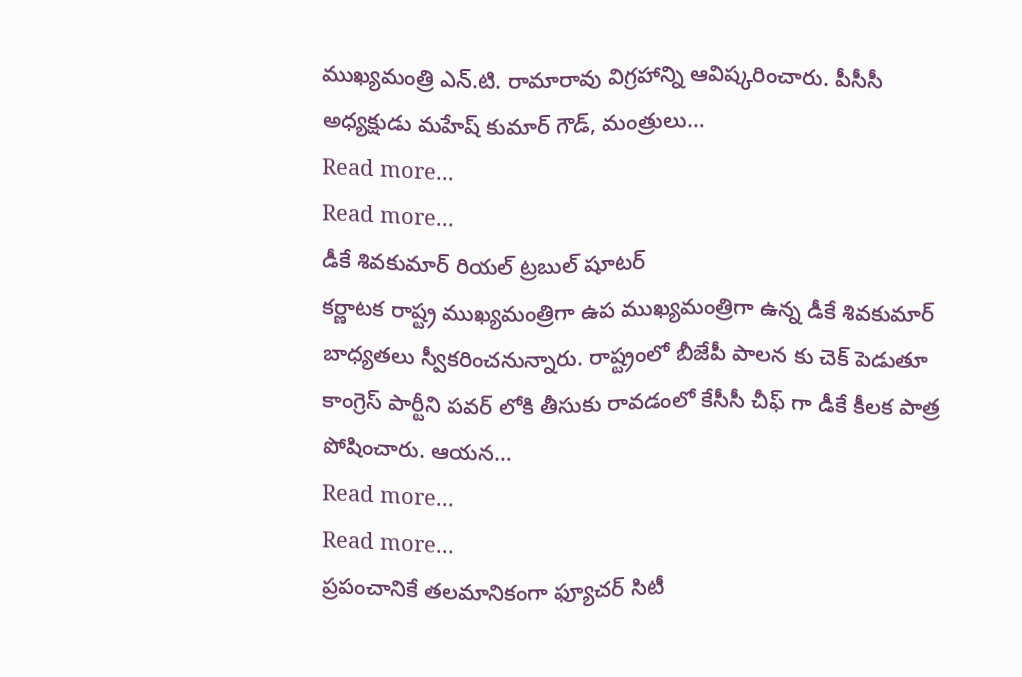ముఖ్యమంత్రి ఎన్.టి. రామారావు విగ్రహాన్ని ఆవిష్కరించారు. పీసీసీ అధ్యక్షుడు మహేష్ కుమార్ గౌడ్, మంత్రులు…
Read more...
Read more...
డీకే శివకుమార్ రియల్ ట్రబుల్ షూటర్
కర్ణాటక రాష్ట్ర ముఖ్యమంత్రిగా ఉప ముఖ్యమంత్రిగా ఉన్న డీకే శివకుమార్ బాధ్యతలు స్వీకరించనున్నారు. రాష్ట్రంలో బీజేపీ పాలన కు చెక్ పెడుతూ కాంగ్రెస్ పార్టీని పవర్ లోకి తీసుకు రావడంలో కేసీసీ చీఫ్ గా డీకే కీలక పాత్ర పోషించారు. ఆయన…
Read more...
Read more...
ప్రపంచానికే తలమానికంగా ఫ్యూచర్ సిటీ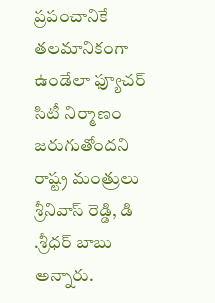ప్రపంచానికే తలమానికంగా ఉండేలా ఫ్యూచర్ సిటీ నిర్మాణం జరుగుతోందని రాష్ట్ర మంత్రులు శ్రీనివాస్ రెడ్డి, డి .శ్రీధర్ బాబు అన్నారు.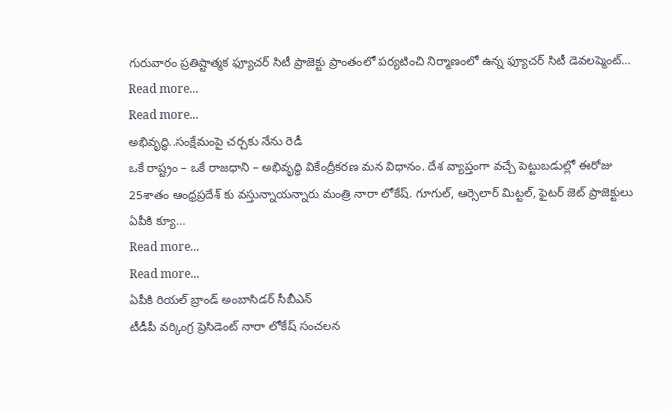గురువారం ప్రతిష్టాత్మక ఫ్యూచర్ సిటీ ప్రాజెక్టు ప్రాంతంలో పర్యటించి నిర్మాణంలో ఉన్న ఫ్యూచర్ సిటీ డెవలప్మెంట్…
Read more...
Read more...
అభివృద్ధి..సంక్షేమంపై చర్చకు నేను రెడీ
ఒకే రాష్ట్రం – ఒకే రాజధాని – అభివృద్ధి వికేంద్రీకరణ మన విధానం. దేశ వ్యాప్తంగా వచ్చే పెట్టుబడుల్లో ఈరోజు 25శాతం ఆంధ్రప్రదేశ్ కు వస్తున్నాయన్నారు మంత్రి నారా లోకేష్. గూగుల్, ఆర్సెలార్ మిట్టల్, ఫైటర్ జెట్ ప్రాజెక్టులు ఏపీకి క్యూ…
Read more...
Read more...
ఏపీకి రియల్ బ్రాండ్ అంబాసిడర్ సీబీఎన్
టీడీపీ వర్కింగ్ర ప్రెసిడెంట్ నారా లోకేష్ సంచలన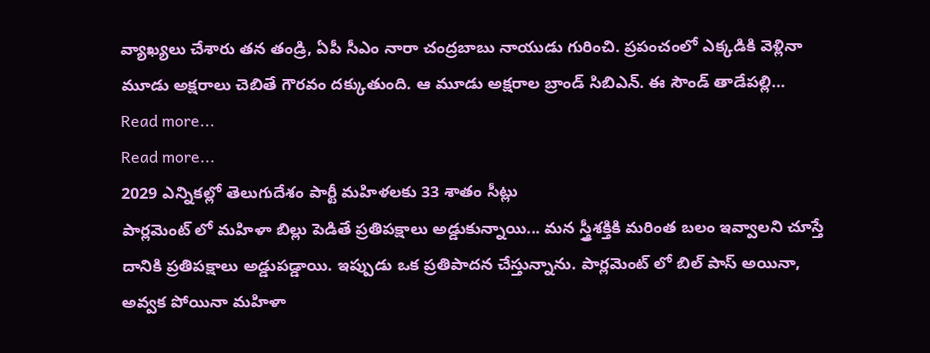వ్యాఖ్యలు చేశారు తన తండ్రి, ఏపీ సీఎం నారా చంద్రబాబు నాయుడు గురించి. ప్రపంచంలో ఎక్కడికి వెళ్లినా మూడు అక్షరాలు చెబితే గౌరవం దక్కుతుంది. ఆ మూడు అక్షరాల బ్రాండ్ సిబిఎన్. ఈ సౌండ్ తాడేపల్లి…
Read more...
Read more...
2029 ఎన్నికల్లో తెలుగుదేశం పార్టీ మహిళలకు 33 శాతం సీట్లు
పార్లమెంట్ లో మహిళా బిల్లు పెడితే ప్రతిపక్షాలు అడ్డుకున్నాయి... మన స్త్రీశక్తికి మరింత బలం ఇవ్వాలని చూస్తే దానికి ప్రతిపక్షాలు అడ్డుపడ్డాయి. ఇప్పుడు ఒక ప్రతిపాదన చేస్తున్నాను. పార్లమెంట్ లో బిల్ పాస్ అయినా, అవ్వక పోయినా మహిళా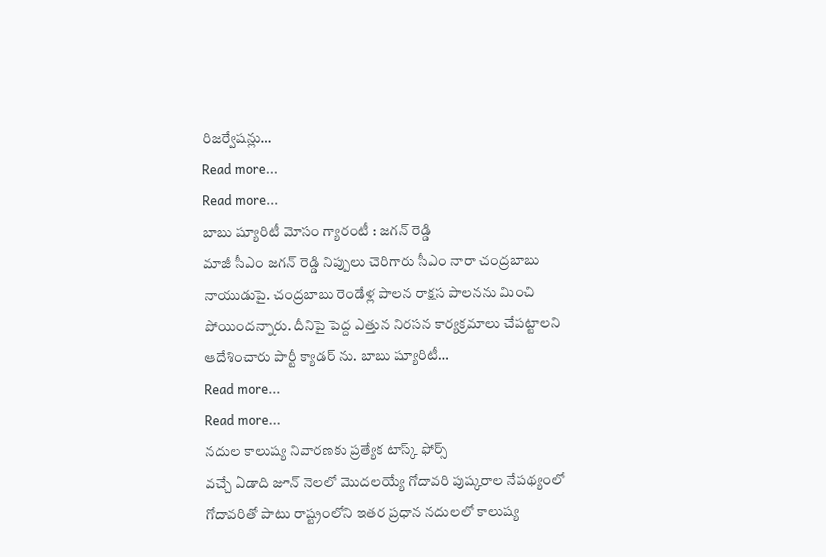రిజర్వేషన్లు…
Read more...
Read more...
బాబు ష్యూరిటీ మోసం గ్యారంటీ : జగన్ రెడ్డి
మాజీ సీఎం జగన్ రెడ్డి నిప్పులు చెరిగారు సీఎం నారా చంద్రబాబు నాయుడుపై. చంద్రబాబు రెండేళ్ల పాలన రాక్షస పాలనను మించి పోయిందన్నారు. దీనిపై పెద్ద ఎత్తున నిరసన కార్యక్రమాలు చేపట్టాలని ఆదేశించారు పార్టీ క్యాడర్ ను. బాబు ష్యూరిటీ…
Read more...
Read more...
నదుల కాలుష్య నివారణకు ప్రత్యేక టాస్క్ ఫోర్స్
వచ్చే ఏడాది జూన్ నెలలో మొదలయ్యే గోదావరి పుష్కరాల నేపథ్యంలో గోదావరితో పాటు రాష్ట్రంలోని ఇతర ప్రధాన నదులలో కాలుష్య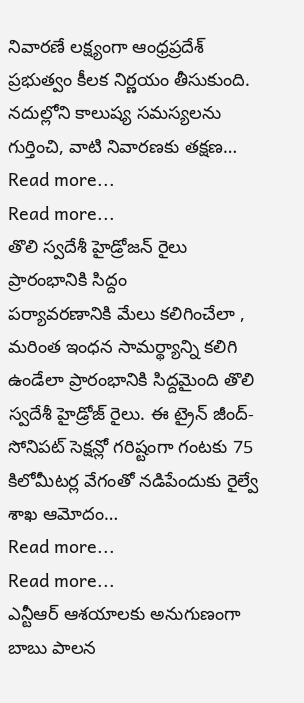నివారణే లక్ష్యంగా ఆంధ్రప్రదేశ్ ప్రభుత్వం కీలక నిర్ణయం తీసుకుంది. నదుల్లోని కాలుష్య సమస్యలను గుర్తించి, వాటి నివారణకు తక్షణ…
Read more...
Read more...
తొలి స్వదేశీ హైడ్రోజన్ రైలు ప్రారంభానికి సిద్దం
పర్యావరణానికి మేలు కలిగించేలా , మరింత ఇంధన సామర్థ్యాన్ని కలిగి ఉండేలా ప్రారంభానికి సిద్దమైంది తొలి స్వదేశీ హైడ్రోజ్ రైలు. ఈ ట్రైన్ జీంద్-సోనిపట్ సెక్షన్లో గరిష్టంగా గంటకు 75 కిలోమీటర్ల వేగంతో నడిపేందుకు రైల్వే శాఖ ఆమోదం…
Read more...
Read more...
ఎన్టీఆర్ ఆశయాలకు అనుగుణంగా బాబు పాలన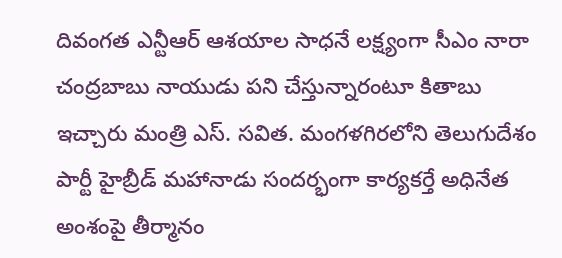దివంగత ఎన్టీఆర్ ఆశయాల సాధనే లక్ష్యంగా సీఎం నారా చంద్రబాబు నాయుడు పని చేస్తున్నారంటూ కితాబు ఇచ్చారు మంత్రి ఎస్. సవిత. మంగళగిరలోని తెలుగుదేశం పార్టీ హైబ్రీడ్ మహానాడు సందర్భంగా కార్యకర్తే అధినేత అంశంపై తీర్మానం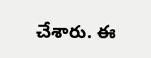చేశారు. ఈ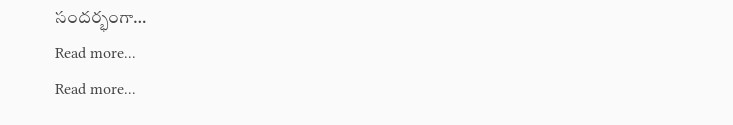సందర్భంగా…
Read more...
Read more...